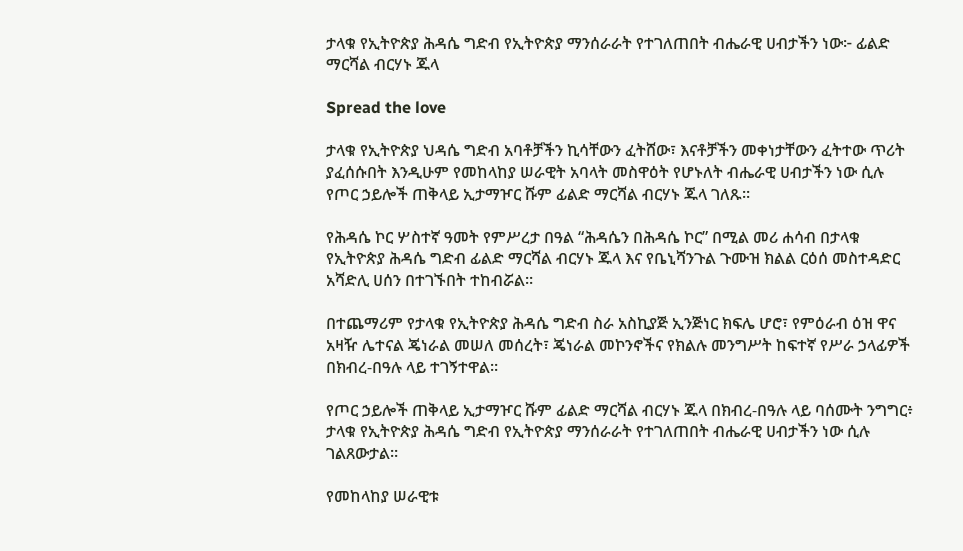ታላቁ የኢትዮጵያ ሕዳሴ ግድብ የኢትዮጵያ ማንሰራራት የተገለጠበት ብሔራዊ ሀብታችን ነው፦ ፊልድ ማርሻል ብርሃኑ ጁላ

Spread the love

ታላቁ የኢትዮጵያ ህዳሴ ግድብ አባቶቻችን ኪሳቸውን ፈትሸው፣ እናቶቻችን መቀነታቸውን ፈትተው ጥሪት ያፈሰሱበት እንዲሁም የመከላከያ ሠራዊት አባላት መስዋዕት የሆኑለት ብሔራዊ ሀብታችን ነው ሲሉ የጦር ኃይሎች ጠቅላይ ኢታማዦር ሹም ፊልድ ማርሻል ብርሃኑ ጁላ ገለጹ።

የሕዳሴ ኮር ሦስተኛ ዓመት የምሥረታ በዓል “ሕዳሴን በሕዳሴ ኮር” በሚል መሪ ሐሳብ በታላቁ የኢትዮጵያ ሕዳሴ ግድብ ፊልድ ማርሻል ብርሃኑ ጁላ እና የቤኒሻንጉል ጉሙዝ ክልል ርዕሰ መስተዳድር አሻድሊ ሀሰን በተገኙበት ተከብሯል።

በተጨማሪም የታላቁ የኢትዮጵያ ሕዳሴ ግድብ ስራ አስኪያጅ ኢንጅነር ክፍሌ ሆሮ፣ የምዕራብ ዕዝ ዋና አዛዥ ሌተናል ጄነራል መሠለ መሰረት፣ ጄነራል መኮንኖችና የክልሉ መንግሥት ከፍተኛ የሥራ ኃላፊዎች በክብረ-በዓሉ ላይ ተገኝተዋል።

የጦር ኃይሎች ጠቅላይ ኢታማዦር ሹም ፊልድ ማርሻል ብርሃኑ ጁላ በክብረ-በዓሉ ላይ ባሰሙት ንግግር፥ ታላቁ የኢትዮጵያ ሕዳሴ ግድብ የኢትዮጵያ ማንሰራራት የተገለጠበት ብሔራዊ ሀብታችን ነው ሲሉ ገልጸውታል።

የመከላከያ ሠራዊቱ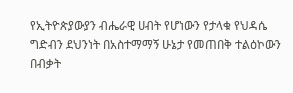የኢትዮጵያውያን ብሔራዊ ሀብት የሆነውን የታላቁ የህዳሴ ግድብን ደህንነት በአስተማማኝ ሁኔታ የመጠበቅ ተልዕኮውን በብቃት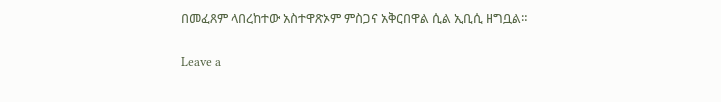በመፈጸም ላበረከተው አስተዋጽኦም ምስጋና አቅርበዋል ሲል ኢቢሲ ዘግቧል።

Leave a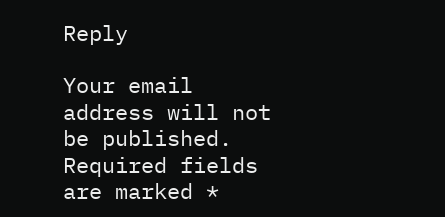Reply

Your email address will not be published. Required fields are marked *